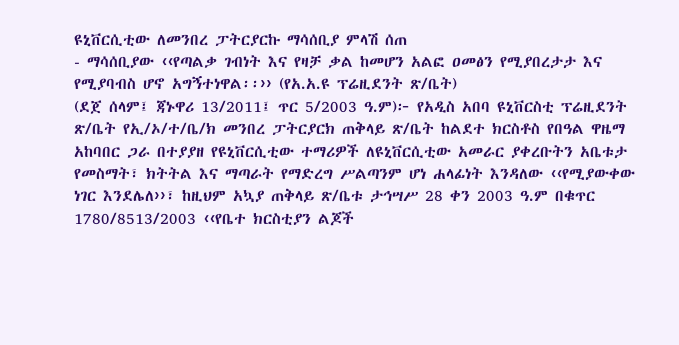ዩኒቨርሲቲው ለመንበረ ፓትርያርኩ ማሳሰቢያ ምላሽ ሰጠ
- ማሳሰቢያው ‹‹የጣልቃ ገብነት እና የዛቻ ቃል ከመሆን አልፎ ዐመፅን የሚያበረታታ እና የሚያባብስ ሆኖ አግኝተነዋል፡፡›› (የአ.አ.ዩ ፕሬዚደንት ጽ/ቤት)
(ደጀ ሰላም፤ ጃኑዋሪ 13/2011፤ ጥር 5/2003 ዓ.ም)፦ የአዲስ አበባ ዩኒቨርስቲ ፕሬዚደንት ጽ/ቤት የኢ/ኦ/ተ/ቤ/ክ መንበረ ፓትርያርክ ጠቅላይ ጽ/ቤት ከልደተ ክርስቶስ የበዓል ዋዜማ አከባበር ጋራ በተያያዘ የዩኒቨርሲቲው ተማሪዎች ለዩኒቨርሲቲው አመራር ያቀረቡትን አቤቱታ የመስማት፣ ክትትል እና ማጣራት የማድረግ ሥልጣንም ሆነ ሐላፊነት እንዳለው ‹‹የሚያውቀው ነገር እንደሌለ››፣ ከዚህም አኳያ ጠቅላይ ጽ/ቤቱ ታኅሣሥ 28 ቀን 2003 ዓ.ም በቁጥር 1780/8513/2003 ‹‹የቤተ ክርስቲያን ልጆች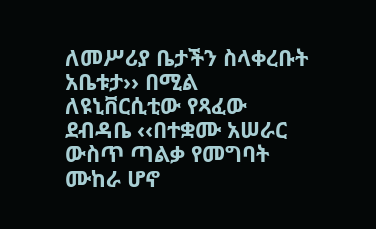ለመሥሪያ ቤታችን ስላቀረቡት አቤቱታ›› በሚል ለዩኒቨርሲቲው የጻፈው ደብዳቤ ‹‹በተቋሙ አሠራር ውስጥ ጣልቃ የመግባት ሙከራ ሆኖ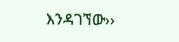እንዳገኘው››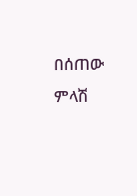በሰጠው ምላሽ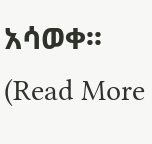አሳወቀ፡፡
(Read More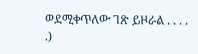ወደሚቀጥለው ገጽ ይዞራል . . . . .)